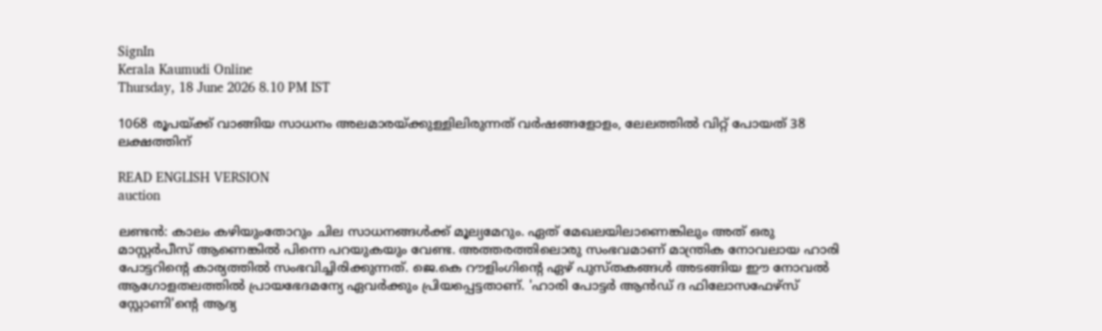SignIn
Kerala Kaumudi Online
Thursday, 18 June 2026 8.10 PM IST

1068 രൂപയ്ക്ക് വാങ്ങിയ സാധനം അലമാരയ്ക്കുള്ളിലിരുന്നത് വര്‍ഷങ്ങളോളം, ലേലത്തില്‍ വിറ്റ് പോയത് 38 ലക്ഷത്തിന്

READ ENGLISH VERSION
auction

ലണ്ടന്‍: കാലം കഴിയുംതോറും ചില സാധനങ്ങള്‍ക്ക് മൂല്യമേറും. ഏത് മേഖലയിലാണെങ്കിലും അത് ഒരു മാസ്റ്റര്‍പീസ് ആണെങ്കില്‍ പിന്നെ പറയുകയും വേണ്ട. അത്തരത്തിലൊരു സംഭവമാണ് മാന്ത്രിക നോവലായ ഹാരി പോട്ടറിന്റെ കാര്യത്തില്‍ സംഭവിച്ചിരിക്കുന്നത്. ജെ.കെ റൗളിംഗിന്റെ ഏഴ് പുസ്തകങ്ങള്‍ അടങ്ങിയ ഈ നോവല്‍ ആഗോളതലത്തില്‍ പ്രായഭേദമന്യേ ഏവര്‍ക്കും പ്രിയപ്പെട്ടതാണ്. 'ഹാരി പോട്ടര്‍ ആന്‍ഡ് ദ ഫിലോസഫേഴ്സ് സ്റ്റോണി'ന്റെ ആദ്യ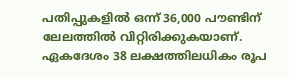പതിപ്പുകളില്‍ ഒന്ന് 36,000 പൗണ്ടിന് ലേലത്തില്‍ വിറ്റിരിക്കുകയാണ്. ഏകദേശം 38 ലക്ഷത്തിലധികം രൂപ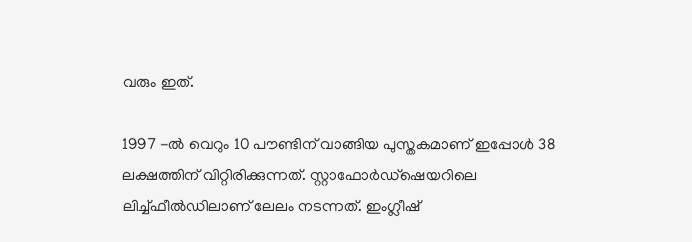വരും ഇത്.

1997 -ല്‍ വെറും 10 പൗണ്ടിന് വാങ്ങിയ പുസ്തകമാണ് ഇപ്പോള്‍ 38 ലക്ഷത്തിന് വിറ്റിരിക്കുന്നത്. സ്റ്റാഫോര്‍ഡ്‌ഷെയറിലെ ലിച്ച്ഫീല്‍ഡിലാണ് ലേലം നടന്നത്. ഇംഗ്ലീഷ്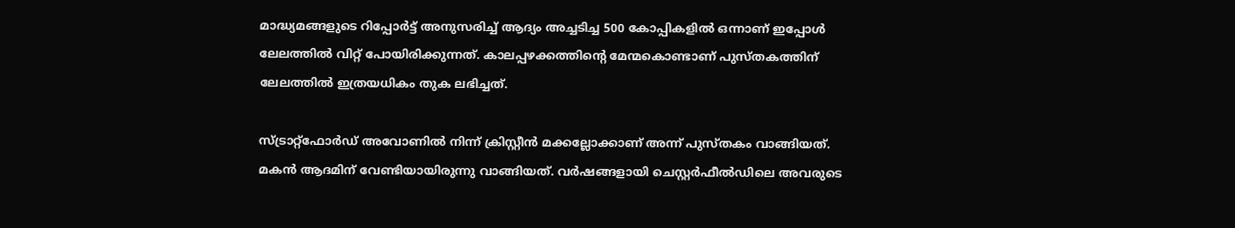മാദ്ധ്യമങ്ങളുടെ റിപ്പോര്‍ട്ട് അനുസരിച്ച് ആദ്യം അച്ചടിച്ച 500 കോപ്പികളില്‍ ഒന്നാണ് ഇപ്പോള്‍ ലേലത്തില്‍ വിറ്റ് പോയിരിക്കുന്നത്. കാലപ്പഴക്കത്തിന്റെ മേന്മകൊണ്ടാണ് പുസ്തകത്തിന് ലേലത്തില്‍ ഇത്രയധികം തുക ലഭിച്ചത്.

സ്ട്രാറ്റ്‌ഫോര്‍ഡ് അവോണില്‍ നിന്ന് ക്രിസ്റ്റീന്‍ മക്കല്ലോക്കാണ് അന്ന് പുസ്തകം വാങ്ങിയത്. മകന്‍ ആദമിന് വേണ്ടിയായിരുന്നു വാങ്ങിയത്. വര്‍ഷങ്ങളായി ചെസ്റ്റര്‍ഫീല്‍ഡിലെ അവരുടെ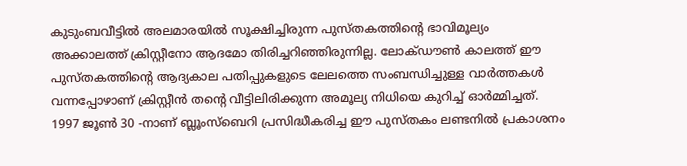കുടുംബവീട്ടില്‍ അലമാരയില്‍ സൂക്ഷിച്ചിരുന്ന പുസ്തകത്തിന്റെ ഭാവിമൂല്യം അക്കാലത്ത് ക്രിസ്റ്റീനോ ആദമോ തിരിച്ചറിഞ്ഞിരുന്നില്ല. ലോക്ഡൗണ്‍ കാലത്ത് ഈ പുസ്തകത്തിന്റെ ആദ്യകാല പതിപ്പുകളുടെ ലേലത്തെ സംബന്ധിച്ചുള്ള വാര്‍ത്തകള്‍ വന്നപ്പോഴാണ് ക്രിസ്റ്റീന്‍ തന്റെ വീട്ടിലിരിക്കുന്ന അമൂല്യ നിധിയെ കുറിച്ച് ഓര്‍മ്മിച്ചത്. 1997 ജൂണ്‍ 30 -നാണ് ബ്ലൂംസ്‌ബെറി പ്രസിദ്ധീകരിച്ച ഈ പുസ്തകം ലണ്ടനില്‍ പ്രകാശനം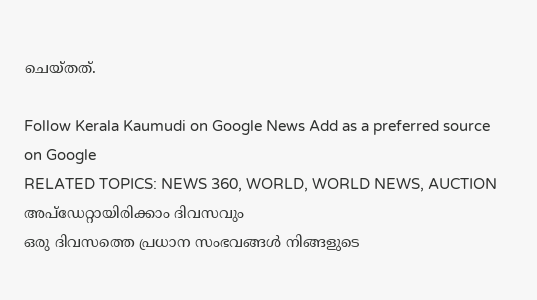ചെയ്തത്.

Follow Kerala Kaumudi on Google News Add as a preferred source on Google
RELATED TOPICS: NEWS 360, WORLD, WORLD NEWS, AUCTION
അപ്ഡേറ്റായിരിക്കാം ദിവസവും
ഒരു ദിവസത്തെ പ്രധാന സംഭവങ്ങൾ നിങ്ങളുടെ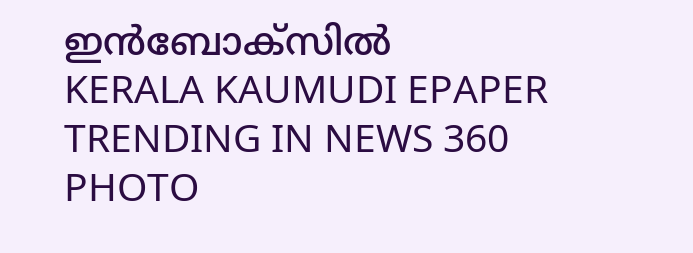ഇൻബോക്സിൽ
KERALA KAUMUDI EPAPER
TRENDING IN NEWS 360
PHOTO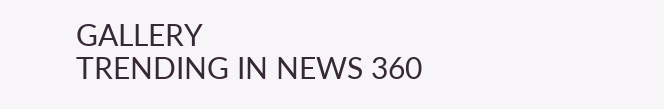GALLERY
TRENDING IN NEWS 360